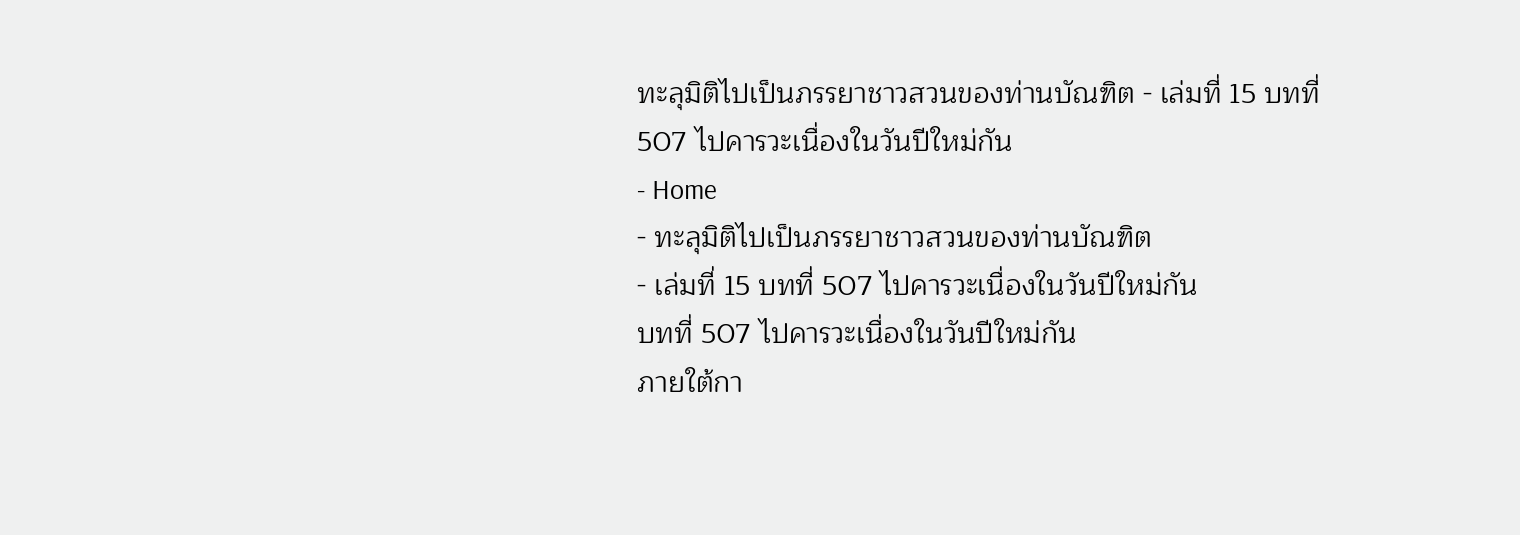ทะลุมิติไปเป็นภรรยาชาวสวนของท่านบัณฑิต - เล่มที่ 15 บทที่ 507 ไปคารวะเนื่องในวันปีใหม่กัน
- Home
- ทะลุมิติไปเป็นภรรยาชาวสวนของท่านบัณฑิต
- เล่มที่ 15 บทที่ 507 ไปคารวะเนื่องในวันปีใหม่กัน
บทที่ 507 ไปคารวะเนื่องในวันปีใหม่กัน
ภายใต้กา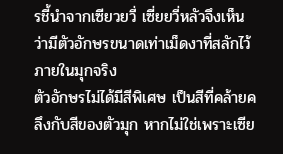รชี้นำจากเซียวยวี่ เซี่ยยวี่หลัวจึงเห็นว่ามีตัวอักษรขนาดเท่าเม็ดงาที่สลักไว้ภายในมุกจริง
ตัวอักษรไม่ได้มีสีพิเศษ เป็นสีที่คล้ายคลึงกับสีของตัวมุก หากไม่ใช่เพราะเซีย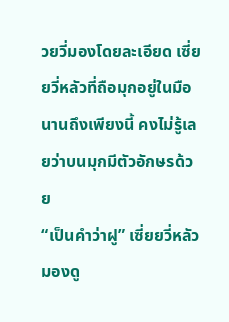วยวี่มองโดยละเอียด เซี่ยยวี่หลัวที่ถือมุกอยู่ในมือนานถึงเพียงนี้ คงไม่รู้เลยว่าบนมุกมีตัวอักษรด้วย
“เป็นคำว่าฝู” เซี่ยยวี่หลัวมองดู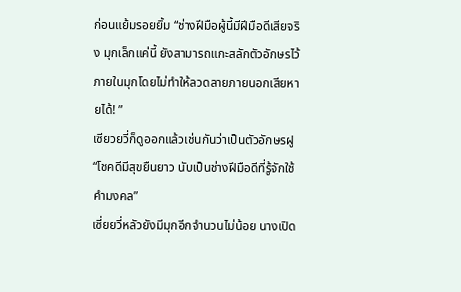ก่อนแย้มรอยยิ้ม “ช่างฝีมือผู้นี้มีฝีมือดีเสียจริง มุกเล็กแค่นี้ ยังสามารถแกะสลักตัวอักษรไว้ภายในมุกโดยไม่ทำให้ลวดลายภายนอกเสียหายได้! ”
เซียวยวี่ก็ดูออกแล้วเช่นกันว่าเป็นตัวอักษรฝู “โชคดีมีสุขยืนยาว นับเป็นช่างฝีมือดีที่รู้จักใช้คำมงคล”
เซี่ยยวี่หลัวยังมีมุกอีกจำนวนไม่น้อย นางเปิด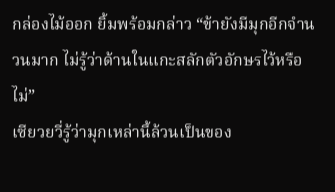กล่องไม้ออก ยิ้มพร้อมกล่าว “ข้ายังมีมุกอีกจำนวนมาก ไม่รู้ว่าด้านในแกะสลักตัวอักษรไว้หรือไม่”
เซียวยวี่รู้ว่ามุกเหล่านี้ล้วนเป็นของ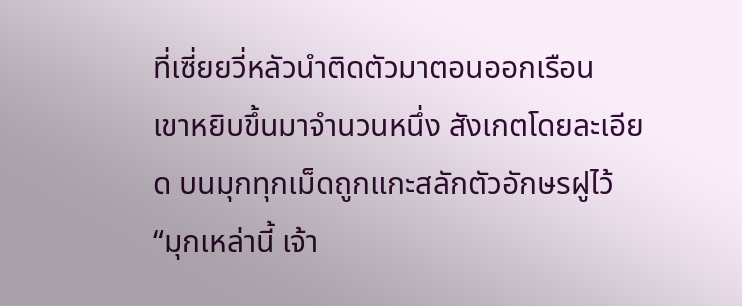ที่เซี่ยยวี่หลัวนำติดตัวมาตอนออกเรือน
เขาหยิบขึ้นมาจำนวนหนึ่ง สังเกตโดยละเอียด บนมุกทุกเม็ดถูกแกะสลักตัวอักษรฝูไว้
“มุกเหล่านี้ เจ้า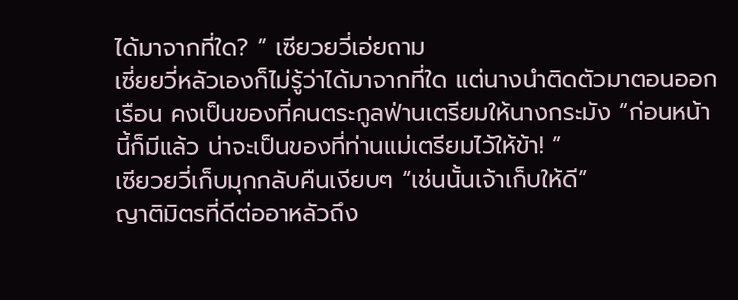ได้มาจากที่ใด? ” เซียวยวี่เอ่ยถาม
เซี่ยยวี่หลัวเองก็ไม่รู้ว่าได้มาจากที่ใด แต่นางนำติดตัวมาตอนออกเรือน คงเป็นของที่คนตระกูลฟ่านเตรียมให้นางกระมัง “ก่อนหน้านี้ก็มีแล้ว น่าจะเป็นของที่ท่านแม่เตรียมไว้ให้ข้า! ”
เซียวยวี่เก็บมุกกลับคืนเงียบๆ “เช่นนั้นเจ้าเก็บให้ดี”
ญาติมิตรที่ดีต่ออาหลัวถึง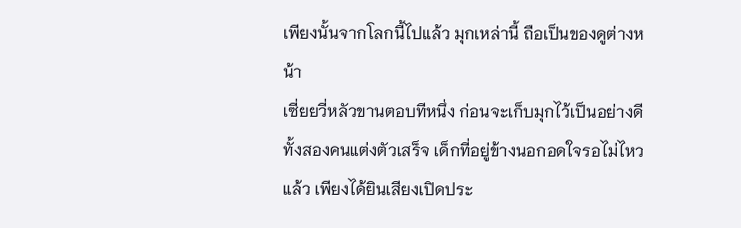เพียงนั้นจากโลกนี้ไปแล้ว มุกเหล่านี้ ถือเป็นของดูต่างหน้า
เซี่ยยวี่หลัวขานตอบทีหนึ่ง ก่อนจะเก็บมุกไว้เป็นอย่างดี
ทั้งสองคนแต่งตัวเสร็จ เด็กที่อยู่ข้างนอกอดใจรอไม่ไหวแล้ว เพียงได้ยินเสียงเปิดประ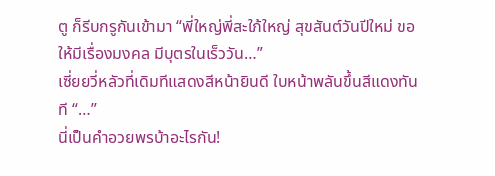ตู ก็รีบกรูกันเข้ามา “พี่ใหญ่พี่สะใภ้ใหญ่ สุขสันต์วันปีใหม่ ขอให้มีเรื่องมงคล มีบุตรในเร็ววัน…”
เซี่ยยวี่หลัวที่เดิมทีแสดงสีหน้ายินดี ใบหน้าพลันขึ้นสีแดงทันที “…”
นี่เป็นคำอวยพรบ้าอะไรกัน!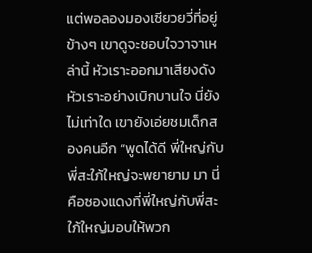แต่พอลองมองเซียวยวี่ที่อยู่ข้างๆ เขาดูจะชอบใจวาจาเหล่านี้ หัวเราะออกมาเสียงดัง หัวเราะอย่างเบิกบานใจ นี่ยังไม่เท่าใด เขายังเอ่ยชมเด็กสองคนอีก “พูดได้ดี พี่ใหญ่กับพี่สะใภ้ใหญ่จะพยายาม มา นี่คือซองแดงที่พี่ใหญ่กับพี่สะใภ้ใหญ่มอบให้พวก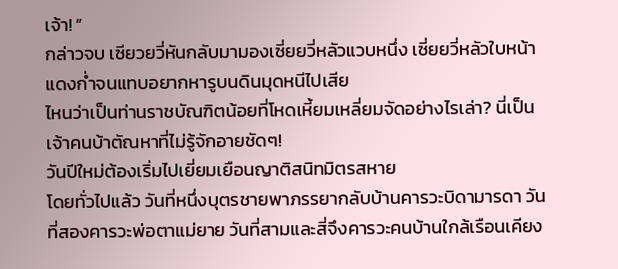เจ้า! ”
กล่าวจบ เซียวยวี่หันกลับมามองเซี่ยยวี่หลัวแวบหนึ่ง เซี่ยยวี่หลัวใบหน้าแดงก่ำจนแทบอยากหารูบนดินมุดหนีไปเสีย
ไหนว่าเป็นท่านราชบัณฑิตน้อยที่โหดเหี้ยมเหลี่ยมจัดอย่างไรเล่า? นี่เป็นเจ้าคนบ้าตัณหาที่ไม่รู้จักอายชัดๆ!
วันปีใหม่ต้องเริ่มไปเยี่ยมเยือนญาติสนิทมิตรสหาย
โดยทั่วไปแล้ว วันที่หนึ่งบุตรชายพาภรรยากลับบ้านคารวะบิดามารดา วันที่สองคารวะพ่อตาแม่ยาย วันที่สามและสี่จึงคารวะคนบ้านใกล้เรือนเคียง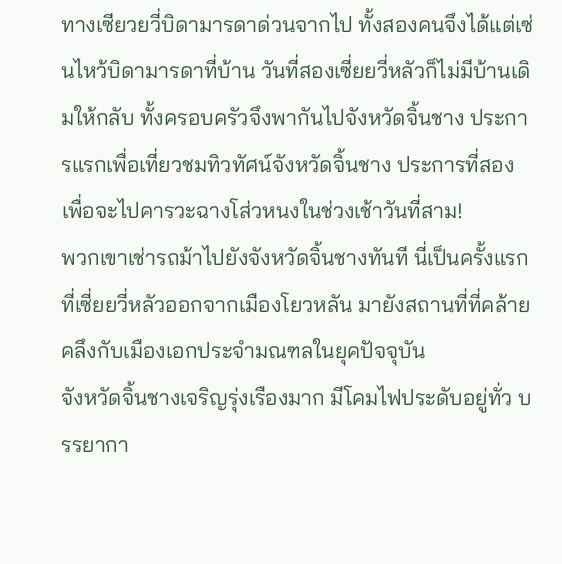ทางเซียวยวี่บิดามารดาด่วนจากไป ทั้งสองคนจึงได้แต่เซ่นไหว้บิดามารดาที่บ้าน วันที่สองเซี่ยยวี่หลัวก็ไม่มีบ้านเดิมให้กลับ ทั้งครอบครัวจึงพากันไปจังหวัดจิ้นชาง ประการแรกเพื่อเที่ยวชมทิวทัศน์จังหวัดจิ้นชาง ประการที่สอง เพื่อจะไปคารวะฉางโส่วหนงในช่วงเช้าวันที่สาม!
พวกเขาเช่ารถม้าไปยังจังหวัดจิ้นชางทันที นี่เป็นครั้งแรกที่เซี่ยยวี่หลัวออกจากเมืองโยวหลัน มายังสถานที่ที่คล้ายคลึงกับเมืองเอกประจำมณฑลในยุคปัจจุบัน
จังหวัดจิ้นชางเจริญรุ่งเรืองมาก มีโคมไฟประดับอยู่ทั่ว บรรยากา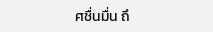ศชื่นมื่น ถึ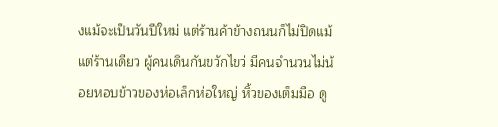งแม้จะเป็นวันปีใหม่ แต่ร้านค้าข้างถนนก็ไม่ปิดแม้แต่ร้านเดียว ผู้คนเดินกันขวักไขว่ มีคนจำนวนไม่น้อยหอบข้าวของห่อเล็กห่อใหญ่ หิ้วของเต็มมือ ดู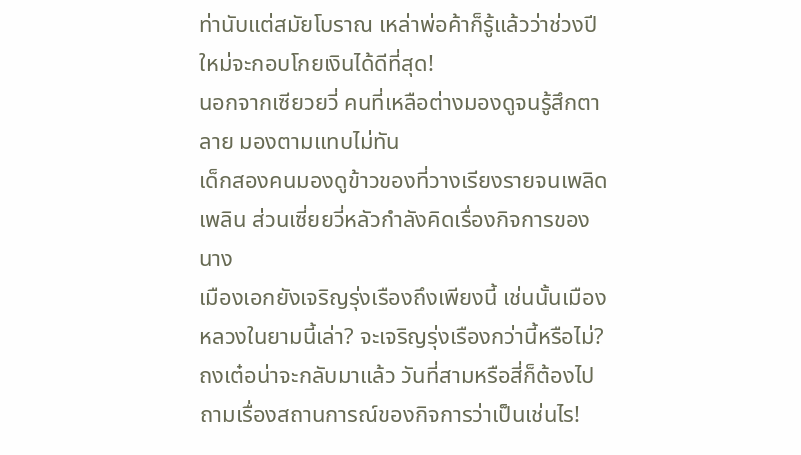ท่านับแต่สมัยโบราณ เหล่าพ่อค้าก็รู้แล้วว่าช่วงปีใหม่จะกอบโกยเงินได้ดีที่สุด!
นอกจากเซียวยวี่ คนที่เหลือต่างมองดูจนรู้สึกตาลาย มองตามแทบไม่ทัน
เด็กสองคนมองดูข้าวของที่วางเรียงรายจนเพลิดเพลิน ส่วนเซี่ยยวี่หลัวกำลังคิดเรื่องกิจการของนาง
เมืองเอกยังเจริญรุ่งเรืองถึงเพียงนี้ เช่นนั้นเมืองหลวงในยามนี้เล่า? จะเจริญรุ่งเรืองกว่านี้หรือไม่?
ถงเต๋อน่าจะกลับมาแล้ว วันที่สามหรือสี่ก็ต้องไปถามเรื่องสถานการณ์ของกิจการว่าเป็นเช่นไร!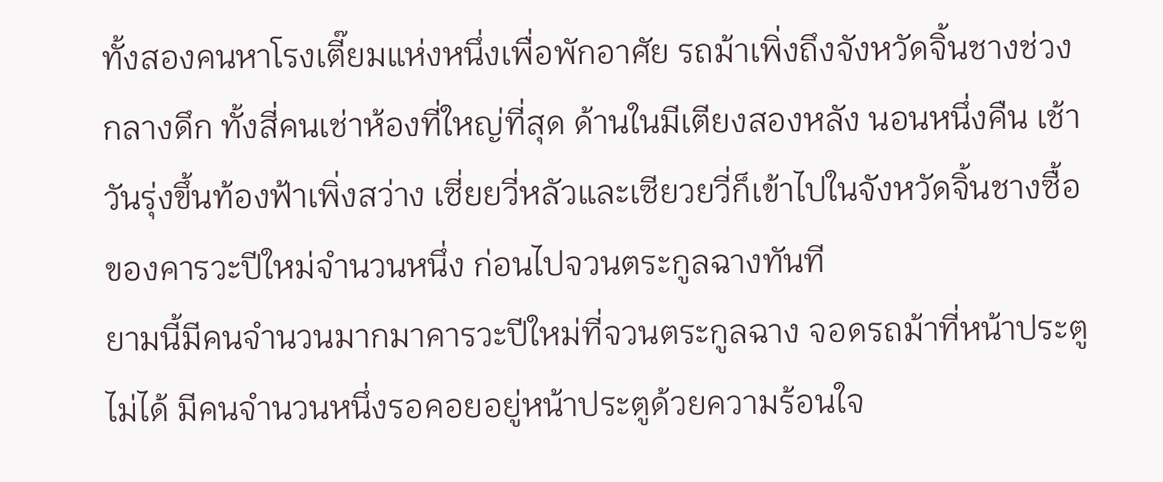ทั้งสองคนหาโรงเตี๊ยมแห่งหนึ่งเพื่อพักอาศัย รถม้าเพิ่งถึงจังหวัดจิ้นชางช่วงกลางดึก ทั้งสี่คนเช่าห้องที่ใหญ่ที่สุด ด้านในมีเตียงสองหลัง นอนหนึ่งคืน เช้าวันรุ่งขึ้นท้องฟ้าเพิ่งสว่าง เซี่ยยวี่หลัวและเซียวยวี่ก็เข้าไปในจังหวัดจิ้นชางซื้อของคารวะปีใหม่จำนวนหนึ่ง ก่อนไปจวนตระกูลฉางทันที
ยามนี้มีคนจำนวนมากมาคารวะปีใหม่ที่จวนตระกูลฉาง จอดรถม้าที่หน้าประตูไม่ได้ มีคนจำนวนหนึ่งรอคอยอยู่หน้าประตูด้วยความร้อนใจ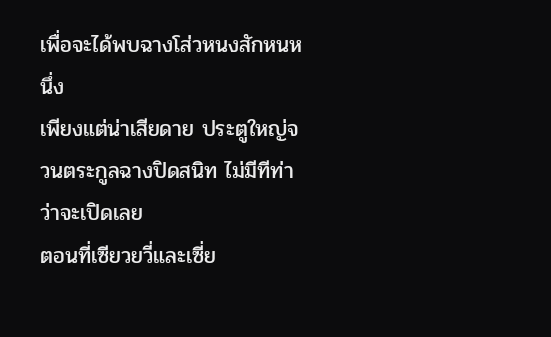เพื่อจะได้พบฉางโส่วหนงสักหนหนึ่ง
เพียงแต่น่าเสียดาย ประตูใหญ่จวนตระกูลฉางปิดสนิท ไม่มีทีท่าว่าจะเปิดเลย
ตอนที่เซียวยวี่และเซี่ย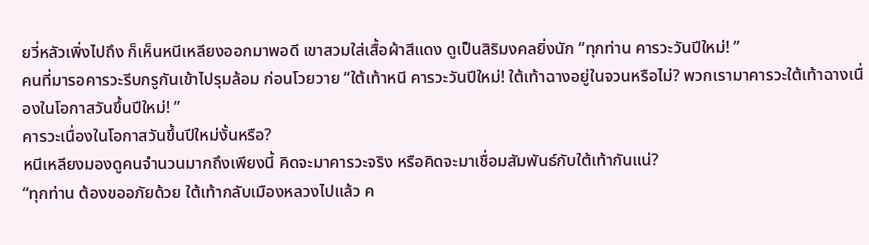ยวี่หลัวเพิ่งไปถึง ก็เห็นหนีเหลียงออกมาพอดี เขาสวมใส่เสื้อผ้าสีแดง ดูเป็นสิริมงคลยิ่งนัก “ทุกท่าน คารวะวันปีใหม่! ”
คนที่มารอคารวะรีบกรูกันเข้าไปรุมล้อม ก่อนโวยวาย “ใต้เท้าหนี คารวะวันปีใหม่! ใต้เท้าฉางอยู่ในจวนหรือไม่? พวกเรามาคารวะใต้เท้าฉางเนื่องในโอกาสวันขึ้นปีใหม่! ”
คารวะเนื่องในโอกาสวันขึ้นปีใหม่งั้นหรือ?
หนีเหลียงมองดูคนจำนวนมากถึงเพียงนี้ คิดจะมาคารวะจริง หรือคิดจะมาเชื่อมสัมพันธ์กับใต้เท้ากันแน่?
“ทุกท่าน ต้องขออภัยด้วย ใต้เท้ากลับเมืองหลวงไปแล้ว ค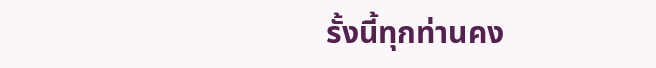รั้งนี้ทุกท่านคง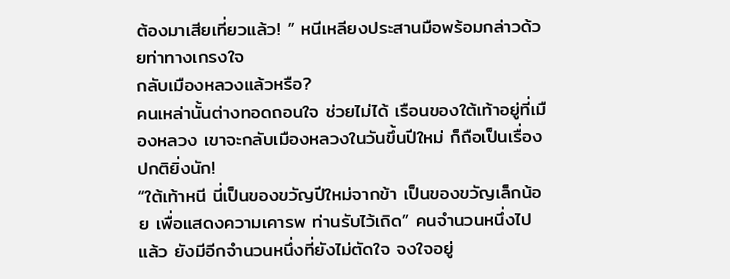ต้องมาเสียเที่ยวแล้ว! ” หนีเหลียงประสานมือพร้อมกล่าวด้วยท่าทางเกรงใจ
กลับเมืองหลวงแล้วหรือ?
คนเหล่านั้นต่างทอดถอนใจ ช่วยไม่ได้ เรือนของใต้เท้าอยู่ที่เมืองหลวง เขาจะกลับเมืองหลวงในวันขึ้นปีใหม่ ก็ถือเป็นเรื่องปกติยิ่งนัก!
“ใต้เท้าหนี นี่เป็นของขวัญปีใหม่จากข้า เป็นของขวัญเล็กน้อย เพื่อแสดงความเคารพ ท่านรับไว้เถิด” คนจำนวนหนึ่งไปแล้ว ยังมีอีกจำนวนหนึ่งที่ยังไม่ตัดใจ จงใจอยู่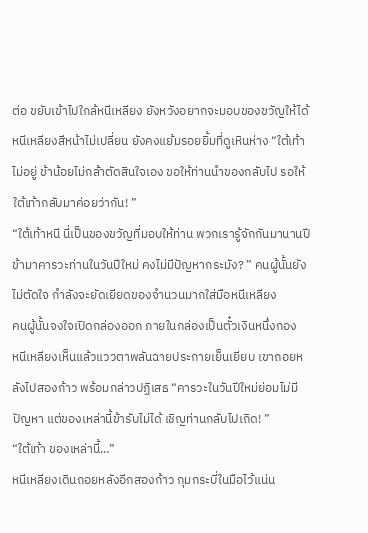ต่อ ขยับเข้าไปใกล้หนีเหลียง ยังหวังอยากจะมอบของขวัญให้ได้
หนีเหลียงสีหน้าไม่เปลี่ยน ยังคงแย้มรอยยิ้มที่ดูเหินห่าง “ใต้เท้าไม่อยู่ ข้าน้อยไม่กล้าตัดสินใจเอง ขอให้ท่านนำของกลับไป รอให้ใต้เท้ากลับมาค่อยว่ากัน! ”
“ใต้เท้าหนี นี่เป็นของขวัญที่มอบให้ท่าน พวกเรารู้จักกันมานานปี ข้ามาคารวะท่านในวันปีใหม่ คงไม่มีปัญหากระมัง? ” คนผู้นั้นยังไม่ตัดใจ กำลังจะยัดเยียดของจำนวนมากใส่มือหนีเหลียง
คนผู้นั้นจงใจเปิดกล่องออก ภายในกล่องเป็นตั๋วเงินหนึ่งกอง
หนีเหลียงเห็นแล้วแววตาพลันฉายประกายเย็นเยียบ เขาถอยหลังไปสองก้าว พร้อมกล่าวปฏิเสธ “คารวะในวันปีใหม่ย่อมไม่มีปัญหา แต่ของเหล่านี้ข้ารับไม่ได้ เชิญท่านกลับไปเถิด! ”
“ใต้เท้า ของเหล่านี้…”
หนีเหลียงเดินถอยหลังอีกสองก้าว กุมกระบี่ในมือไว้แน่น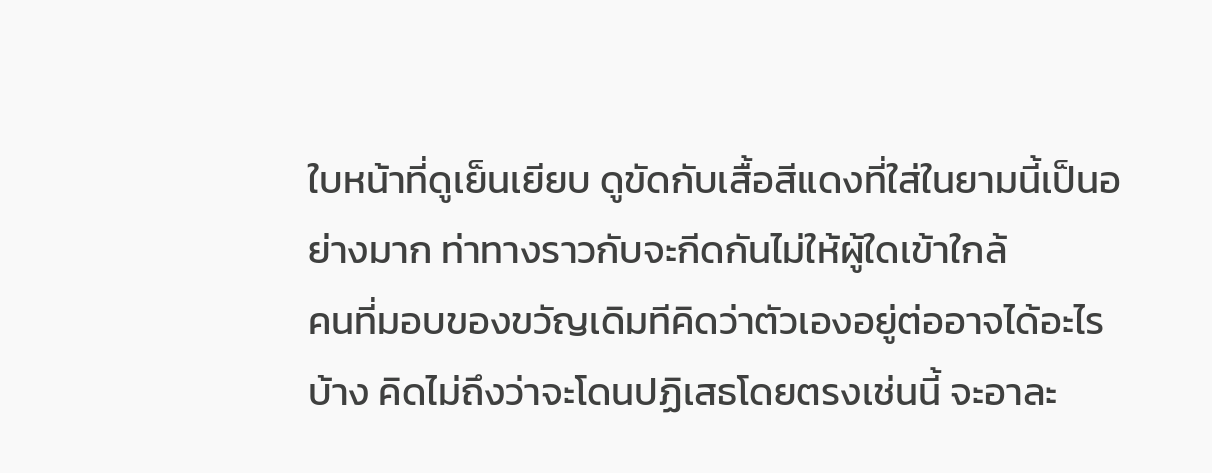ใบหน้าที่ดูเย็นเยียบ ดูขัดกับเสื้อสีแดงที่ใส่ในยามนี้เป็นอย่างมาก ท่าทางราวกับจะกีดกันไม่ให้ผู้ใดเข้าใกล้
คนที่มอบของขวัญเดิมทีคิดว่าตัวเองอยู่ต่ออาจได้อะไรบ้าง คิดไม่ถึงว่าจะโดนปฏิเสธโดยตรงเช่นนี้ จะอาละ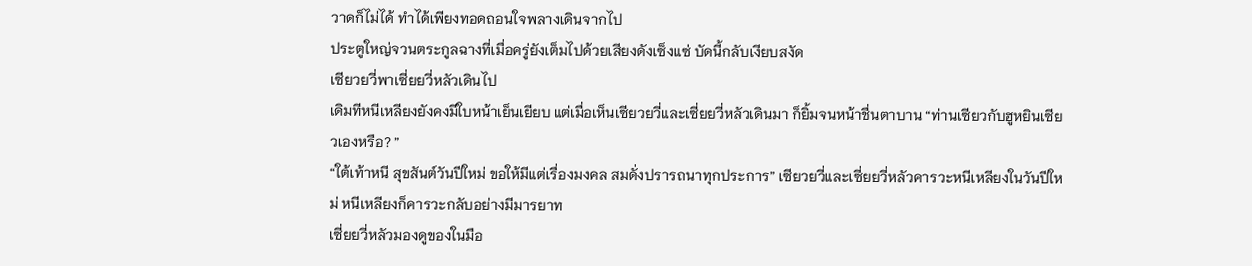วาดก็ไม่ได้ ทำได้เพียงทอดถอนใจพลางเดินจากไป
ประตูใหญ่จวนตระกูลฉางที่เมื่อครู่ยังเต็มไปด้วยเสียงดังเซ็งแซ่ บัดนี้กลับเงียบสงัด
เซียวยวี่พาเซี่ยยวี่หลัวเดินไป
เดิมทีหนีเหลียงยังคงมีใบหน้าเย็นเยียบ แต่เมื่อเห็นเซียวยวี่และเซี่ยยวี่หลัวเดินมา ก็ยิ้มจนหน้าชื่นตาบาน “ท่านเซียวกับฮูหยินเซียวเองหรือ? ”
“ใต้เท้าหนี สุขสันต์วันปีใหม่ ขอให้มีแต่เรื่องมงคล สมดั่งปรารถนาทุกประการ” เซียวยวี่และเซี่ยยวี่หลัวคารวะหนีเหลียงในวันปีใหม่ หนีเหลียงก็คารวะกลับอย่างมีมารยาท
เซี่ยยวี่หลัวมองดูของในมือ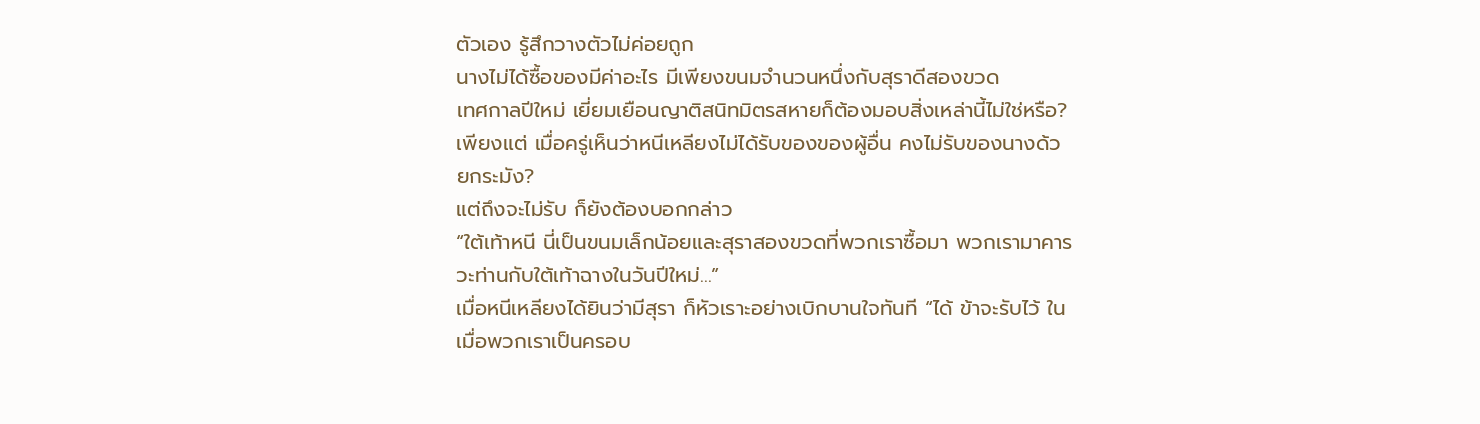ตัวเอง รู้สึกวางตัวไม่ค่อยถูก
นางไม่ได้ซื้อของมีค่าอะไร มีเพียงขนมจำนวนหนึ่งกับสุราดีสองขวด
เทศกาลปีใหม่ เยี่ยมเยือนญาติสนิทมิตรสหายก็ต้องมอบสิ่งเหล่านี้ไม่ใช่หรือ?
เพียงแต่ เมื่อครู่เห็นว่าหนีเหลียงไม่ได้รับของของผู้อื่น คงไม่รับของนางด้วยกระมัง?
แต่ถึงจะไม่รับ ก็ยังต้องบอกกล่าว
“ใต้เท้าหนี นี่เป็นขนมเล็กน้อยและสุราสองขวดที่พวกเราซื้อมา พวกเรามาคารวะท่านกับใต้เท้าฉางในวันปีใหม่…”
เมื่อหนีเหลียงได้ยินว่ามีสุรา ก็หัวเราะอย่างเบิกบานใจทันที “ได้ ข้าจะรับไว้ ในเมื่อพวกเราเป็นครอบ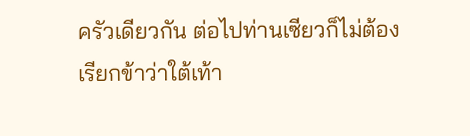ครัวเดียวกัน ต่อไปท่านเซียวก็ไม่ต้องเรียกข้าว่าใต้เท้า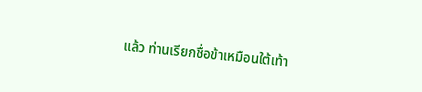แล้ว ท่านเรียกชื่อข้าเหมือนใต้เท้า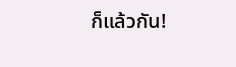ก็แล้วกัน!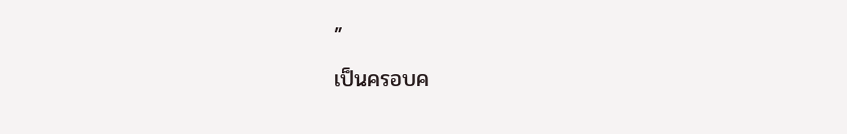”
เป็นครอบค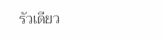รัวเดียว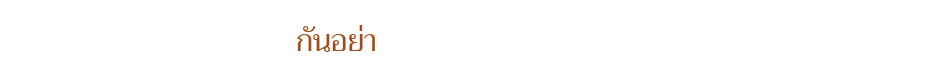กันอย่า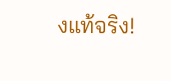งแท้จริง!